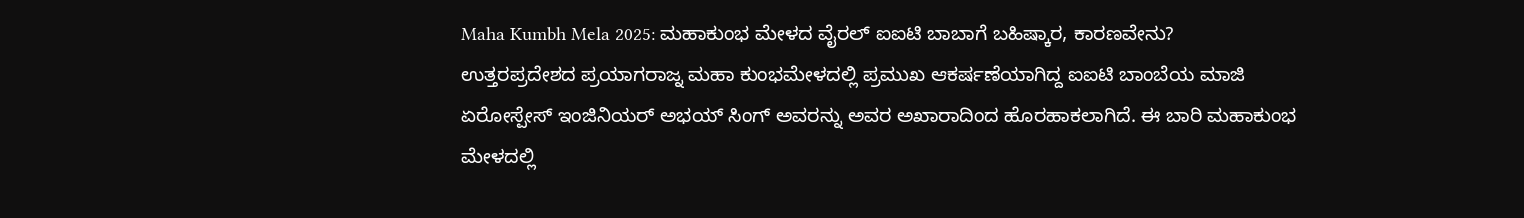Maha Kumbh Mela 2025: ಮಹಾಕುಂಭ ಮೇಳದ ವೈರಲ್ ಐಐಟಿ ಬಾಬಾಗೆ ಬಹಿಷ್ಕಾರ, ಕಾರಣವೇನು?
ಉತ್ತರಪ್ರದೇಶದ ಪ್ರಯಾಗರಾಜ್ನ ಮಹಾ ಕುಂಭಮೇಳದಲ್ಲಿ ಪ್ರಮುಖ ಆಕರ್ಷಣೆಯಾಗಿದ್ದ ಐಐಟಿ ಬಾಂಬೆಯ ಮಾಜಿ ಏರೋಸ್ಪೇಸ್ ಇಂಜಿನಿಯರ್ ಅಭಯ್ ಸಿಂಗ್ ಅವರನ್ನು ಅವರ ಅಖಾರಾದಿಂದ ಹೊರಹಾಕಲಾಗಿದೆ. ಈ ಬಾರಿ ಮಹಾಕುಂಭ ಮೇಳದಲ್ಲಿ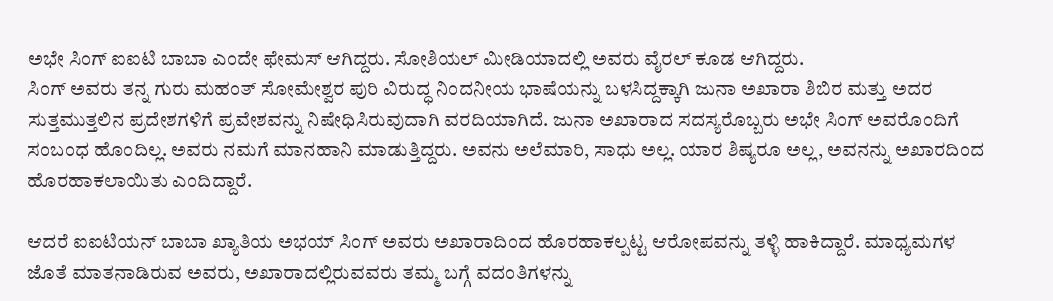ಅಭೇ ಸಿಂಗ್ ಐಐಟಿ ಬಾಬಾ ಎಂದೇ ಫೇಮಸ್ ಆಗಿದ್ದರು. ಸೋಶಿಯಲ್ ಮೀಡಿಯಾದಲ್ಲಿ ಅವರು ವೈರಲ್ ಕೂಡ ಆಗಿದ್ದರು.
ಸಿಂಗ್ ಅವರು ತನ್ನ ಗುರು ಮಹಂತ್ ಸೋಮೇಶ್ವರ ಪುರಿ ವಿರುದ್ಧ ನಿಂದನೀಯ ಭಾಷೆಯನ್ನು ಬಳಸಿದ್ದಕ್ಕಾಗಿ ಜುನಾ ಅಖಾರಾ ಶಿಬಿರ ಮತ್ತು ಅದರ ಸುತ್ತಮುತ್ತಲಿನ ಪ್ರದೇಶಗಳಿಗೆ ಪ್ರವೇಶವನ್ನು ನಿಷೇಧಿಸಿರುವುದಾಗಿ ವರದಿಯಾಗಿದೆ. ಜುನಾ ಅಖಾರಾದ ಸದಸ್ಯರೊಬ್ಬರು ಅಭೇ ಸಿಂಗ್ ಅವರೊಂದಿಗೆ ಸಂಬಂಧ ಹೊಂದಿಲ್ಲ. ಅವರು ನಮಗೆ ಮಾನಹಾನಿ ಮಾಡುತ್ತಿದ್ದರು. ಅವನು ಅಲೆಮಾರಿ, ಸಾಧು ಅಲ್ಲ. ಯಾರ ಶಿಷ್ಯರೂ ಅಲ್ಲ, ಅವನನ್ನು ಅಖಾರದಿಂದ ಹೊರಹಾಕಲಾಯಿತು ಎಂದಿದ್ದಾರೆ.

ಆದರೆ ಐಐಟಿಯನ್ ಬಾಬಾ ಖ್ಯಾತಿಯ ಅಭಯ್ ಸಿಂಗ್ ಅವರು ಅಖಾರಾದಿಂದ ಹೊರಹಾಕಲ್ಪಟ್ಟ ಆರೋಪವನ್ನು ತಳ್ಳಿ ಹಾಕಿದ್ದಾರೆ. ಮಾಧ್ಯಮಗಳ ಜೊತೆ ಮಾತನಾಡಿರುವ ಅವರು, ಅಖಾರಾದಲ್ಲಿರುವವರು ತಮ್ಮ ಬಗ್ಗೆ ವದಂತಿಗಳನ್ನು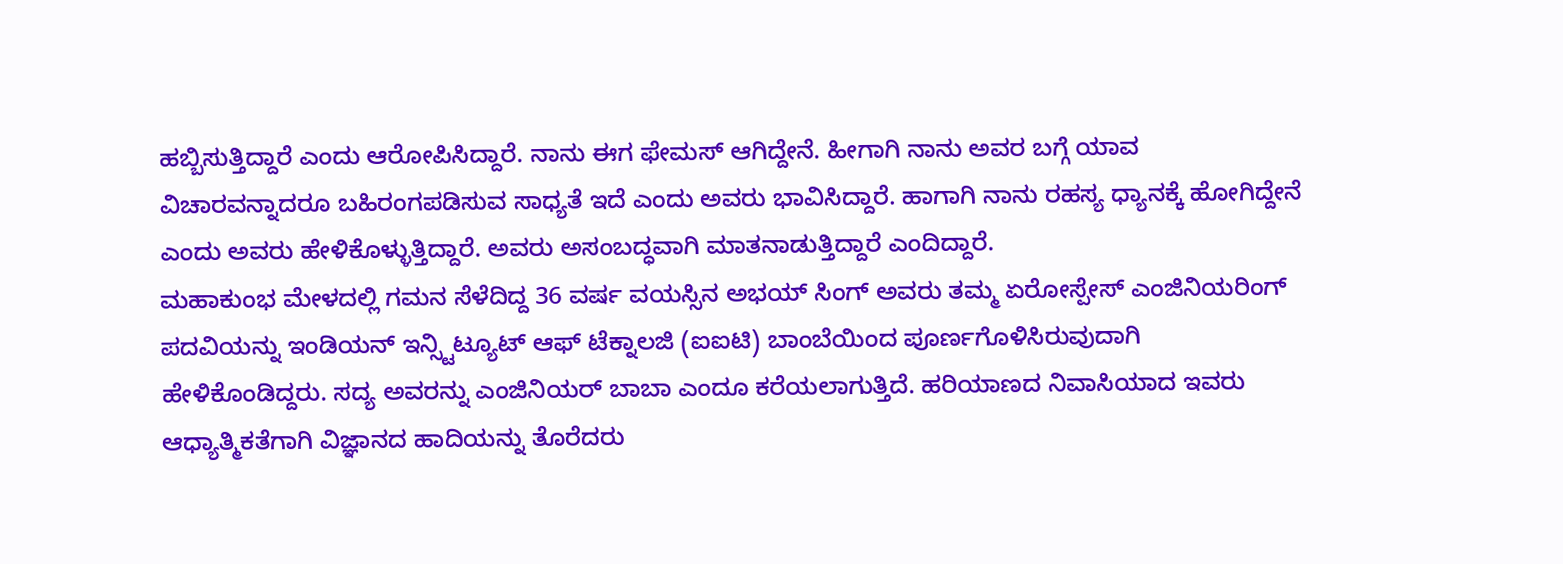ಹಬ್ಬಿಸುತ್ತಿದ್ದಾರೆ ಎಂದು ಆರೋಪಿಸಿದ್ದಾರೆ. ನಾನು ಈಗ ಫೇಮಸ್ ಆಗಿದ್ದೇನೆ. ಹೀಗಾಗಿ ನಾನು ಅವರ ಬಗ್ಗೆ ಯಾವ ವಿಚಾರವನ್ನಾದರೂ ಬಹಿರಂಗಪಡಿಸುವ ಸಾಧ್ಯತೆ ಇದೆ ಎಂದು ಅವರು ಭಾವಿಸಿದ್ದಾರೆ. ಹಾಗಾಗಿ ನಾನು ರಹಸ್ಯ ಧ್ಯಾನಕ್ಕೆ ಹೋಗಿದ್ದೇನೆ ಎಂದು ಅವರು ಹೇಳಿಕೊಳ್ಳುತ್ತಿದ್ದಾರೆ. ಅವರು ಅಸಂಬದ್ಧವಾಗಿ ಮಾತನಾಡುತ್ತಿದ್ದಾರೆ ಎಂದಿದ್ದಾರೆ.
ಮಹಾಕುಂಭ ಮೇಳದಲ್ಲಿ ಗಮನ ಸೆಳೆದಿದ್ದ 36 ವರ್ಷ ವಯಸ್ಸಿನ ಅಭಯ್ ಸಿಂಗ್ ಅವರು ತಮ್ಮ ಏರೋಸ್ಪೇಸ್ ಎಂಜಿನಿಯರಿಂಗ್ ಪದವಿಯನ್ನು ಇಂಡಿಯನ್ ಇನ್ಸ್ಟಿಟ್ಯೂಟ್ ಆಫ್ ಟೆಕ್ನಾಲಜಿ (ಐಐಟಿ) ಬಾಂಬೆಯಿಂದ ಪೂರ್ಣಗೊಳಿಸಿರುವುದಾಗಿ ಹೇಳಿಕೊಂಡಿದ್ದರು. ಸದ್ಯ ಅವರನ್ನು ಎಂಜಿನಿಯರ್ ಬಾಬಾ ಎಂದೂ ಕರೆಯಲಾಗುತ್ತಿದೆ. ಹರಿಯಾಣದ ನಿವಾಸಿಯಾದ ಇವರು ಆಧ್ಯಾತ್ಮಿಕತೆಗಾಗಿ ವಿಜ್ಞಾನದ ಹಾದಿಯನ್ನು ತೊರೆದರು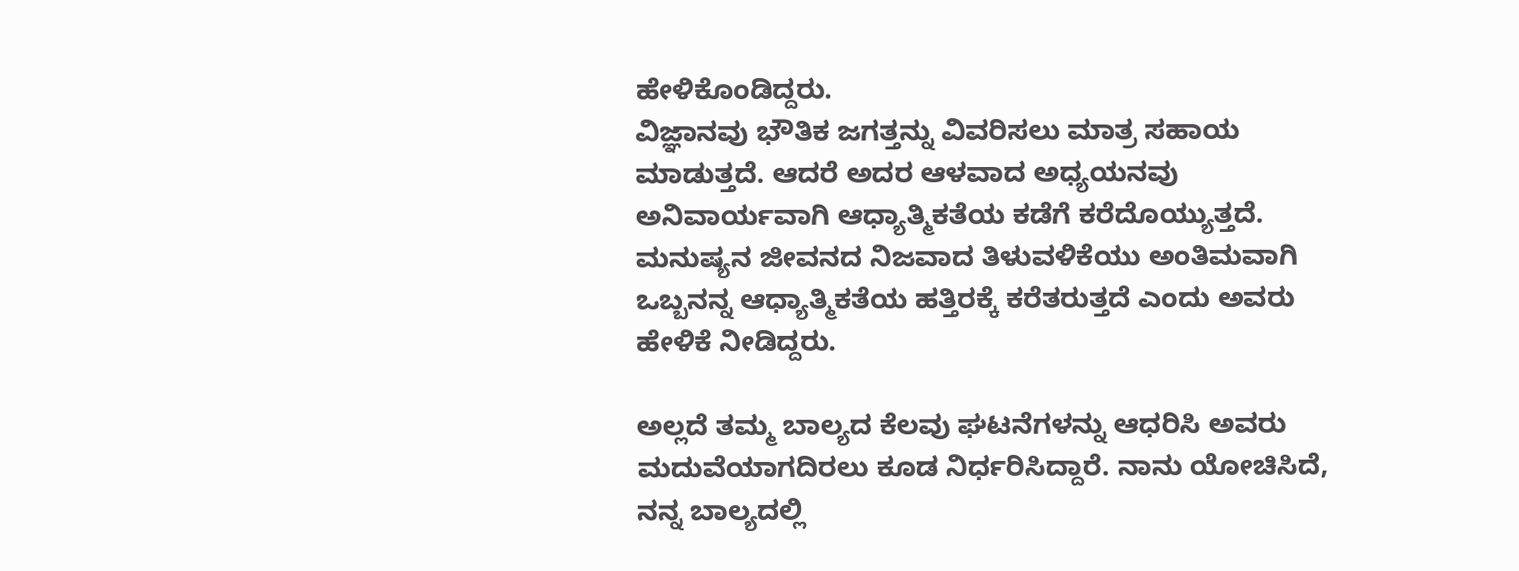ಹೇಳಿಕೊಂಡಿದ್ದರು.
ವಿಜ್ಞಾನವು ಭೌತಿಕ ಜಗತ್ತನ್ನು ವಿವರಿಸಲು ಮಾತ್ರ ಸಹಾಯ ಮಾಡುತ್ತದೆ. ಆದರೆ ಅದರ ಆಳವಾದ ಅಧ್ಯಯನವು ಅನಿವಾರ್ಯವಾಗಿ ಆಧ್ಯಾತ್ಮಿಕತೆಯ ಕಡೆಗೆ ಕರೆದೊಯ್ಯುತ್ತದೆ. ಮನುಷ್ಯನ ಜೀವನದ ನಿಜವಾದ ತಿಳುವಳಿಕೆಯು ಅಂತಿಮವಾಗಿ ಒಬ್ಬನನ್ನ ಆಧ್ಯಾತ್ಮಿಕತೆಯ ಹತ್ತಿರಕ್ಕೆ ಕರೆತರುತ್ತದೆ ಎಂದು ಅವರು ಹೇಳಿಕೆ ನೀಡಿದ್ದರು.

ಅಲ್ಲದೆ ತಮ್ಮ ಬಾಲ್ಯದ ಕೆಲವು ಘಟನೆಗಳನ್ನು ಆಧರಿಸಿ ಅವರು ಮದುವೆಯಾಗದಿರಲು ಕೂಡ ನಿರ್ಧರಿಸಿದ್ದಾರೆ. ನಾನು ಯೋಚಿಸಿದೆ, ನನ್ನ ಬಾಲ್ಯದಲ್ಲಿ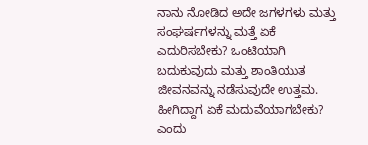ನಾನು ನೋಡಿದ ಅದೇ ಜಗಳಗಳು ಮತ್ತು ಸಂಘರ್ಷಗಳನ್ನು ಮತ್ತೆ ಏಕೆ ಎದುರಿಸಬೇಕು? ಒಂಟಿಯಾಗಿ ಬದುಕುವುದು ಮತ್ತು ಶಾಂತಿಯುತ ಜೀವನವನ್ನು ನಡೆಸುವುದೇ ಉತ್ತಮ. ಹೀಗಿದ್ದಾಗ ಏಕೆ ಮದುವೆಯಾಗಬೇಕು? ಎಂದು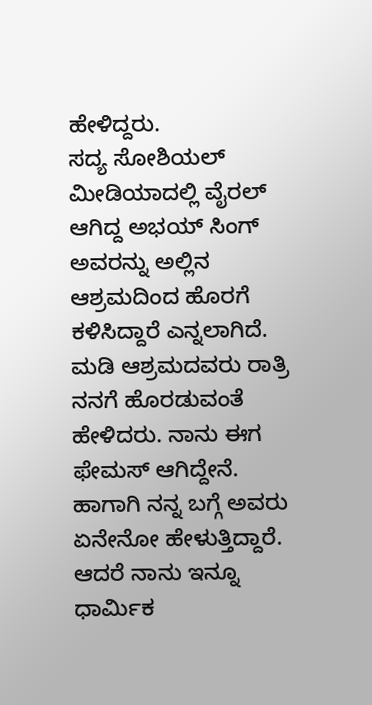ಹೇಳಿದ್ದರು.
ಸದ್ಯ ಸೋಶಿಯಲ್ ಮೀಡಿಯಾದಲ್ಲಿ ವೈರಲ್ ಆಗಿದ್ದ ಅಭಯ್ ಸಿಂಗ್ ಅವರನ್ನು ಅಲ್ಲಿನ ಆಶ್ರಮದಿಂದ ಹೊರಗೆ ಕಳಿಸಿದ್ದಾರೆ ಎನ್ನಲಾಗಿದೆ. ಮಡಿ ಆಶ್ರಮದವರು ರಾತ್ರಿ ನನಗೆ ಹೊರಡುವಂತೆ ಹೇಳಿದರು. ನಾನು ಈಗ ಫೇಮಸ್ ಆಗಿದ್ದೇನೆ. ಹಾಗಾಗಿ ನನ್ನ ಬಗ್ಗೆ ಅವರು ಏನೇನೋ ಹೇಳುತ್ತಿದ್ದಾರೆ. ಆದರೆ ನಾನು ಇನ್ನೂ ಧಾರ್ಮಿಕ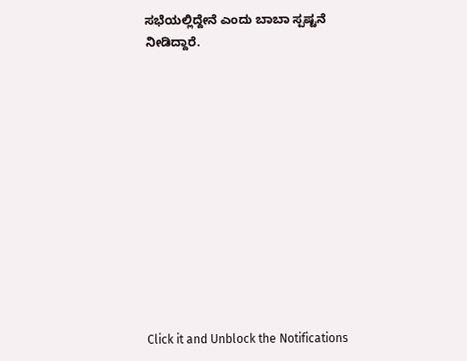ಸಭೆಯಲ್ಲಿದ್ದೇನೆ ಎಂದು ಬಾಬಾ ಸ್ಪಷ್ಟನೆ ನೀಡಿದ್ದಾರೆ.












Click it and Unblock the Notifications